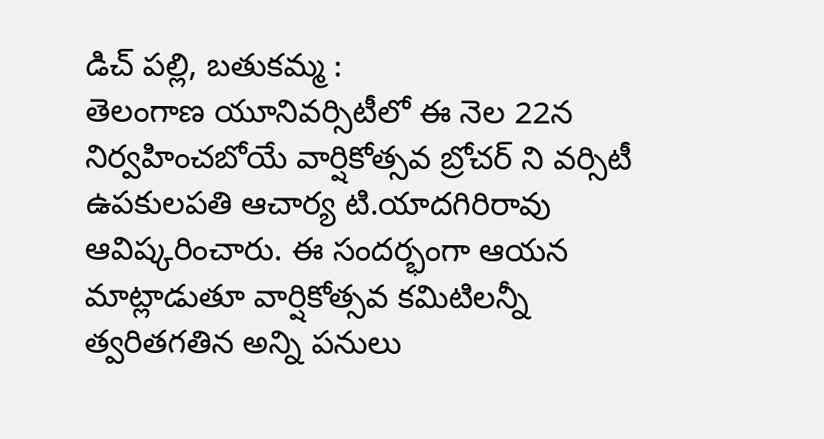డిచ్ పల్లి, బతుకమ్మ :
తెలంగాణ యూనివర్సిటీలో ఈ నెల 22న నిర్వహించబోయే వార్షికోత్సవ బ్రోచర్ ని వర్సిటీ ఉపకులపతి ఆచార్య టి.యాదగిరిరావు ఆవిష్కరించారు. ఈ సందర్భంగా ఆయన మాట్లాడుతూ వార్షికోత్సవ కమిటిలన్నీ త్వరితగతిన అన్ని పనులు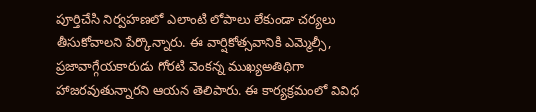పూర్తిచేసి నిర్వహణలో ఎలాంటి లోపాలు లేకుండా చర్యలు తీసుకోవాలని పేర్కొన్నారు. ఈ వార్షికోత్సవానికి ఎమ్మెల్సీ, ప్రజావాగ్గేయకారుడు గోరటి వెంకన్న ముఖ్యఅతిథిగా హాజరవుతున్నారని ఆయన తెలిపారు. ఈ కార్యక్రమంలో వివిధ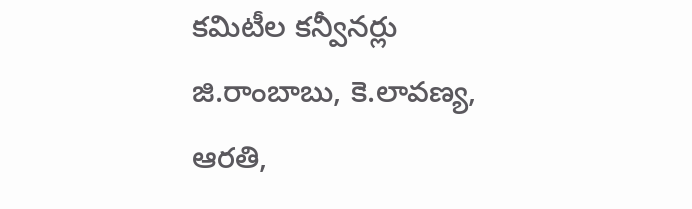కమిటీల కన్వీనర్లు జి.రాంబాబు, కె.లావణ్య, ఆరతి,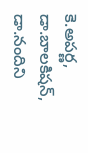కె.అపర్ణ, డా.బాలకిషన్, డా.నందిని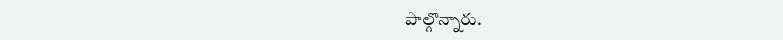పాల్గొన్నారు.